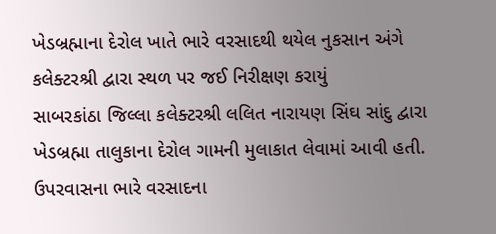ખેડબ્રહ્માના દેરોલ ખાતે ભારે વરસાદથી થયેલ નુકસાન અંગે કલેક્ટરશ્રી દ્વારા સ્થળ પર જઈ નિરીક્ષણ કરાયું
સાબરકાંઠા જિલ્લા કલેક્ટરશ્રી લલિત નારાયણ સિંઘ સાંદુ દ્વારા ખેડબ્રહ્મા તાલુકાના દેરોલ ગામની મુલાકાત લેવામાં આવી હતી. ઉપરવાસના ભારે વરસાદના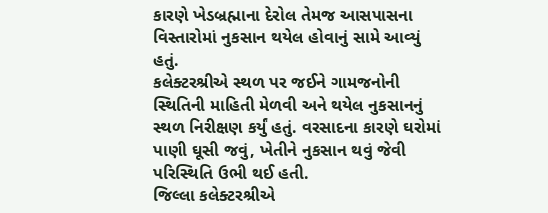કારણે ખેડબ્રહ્માના દેરોલ તેમજ આસપાસના વિસ્તારોમાં નુકસાન થયેલ હોવાનું સામે આવ્યું હતું.
કલેક્ટરશ્રીએ સ્થળ પર જઈને ગામજનોની સ્થિતિની માહિતી મેળવી અને થયેલ નુકસાનનું સ્થળ નિરીક્ષણ કર્યું હતું. વરસાદના કારણે ઘરોમાં પાણી ઘૂસી જવું, ખેતીને નુકસાન થવું જેવી પરિસ્થિતિ ઉભી થઈ હતી.
જિલ્લા કલેક્ટરશ્રીએ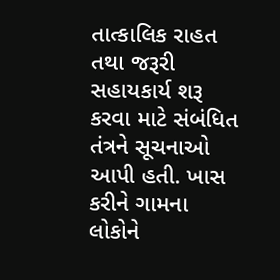તાત્કાલિક રાહત તથા જરૂરી સહાયકાર્ય શરૂ કરવા માટે સંબંધિત તંત્રને સૂચનાઓ આપી હતી. ખાસ કરીને ગામના લોકોને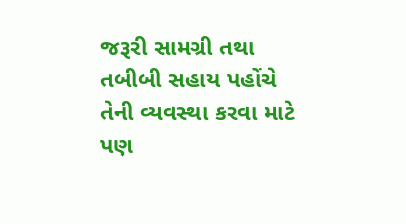જરૂરી સામગ્રી તથા તબીબી સહાય પહોંચે તેની વ્યવસ્થા કરવા માટે પણ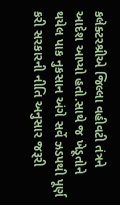કલેક્ટરશ્રીએ જિલ્લા વહીવટી તંત્રને આદેશ આપ્યો હતો.સાથે જ ખેડૂતોને થયેલ પાક નુકસાન અંગે સર્વે ઝડપથી પૂર્ણ કરી સરકારની નીતિ અનુસાર જરૂરી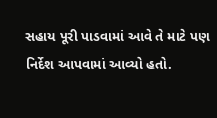સહાય પૂરી પાડવામાં આવે તે માટે પણ નિર્દેશ આપવામાં આવ્યો હતો.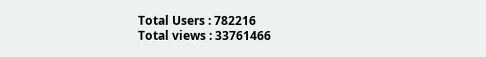Total Users : 782216
Total views : 33761466